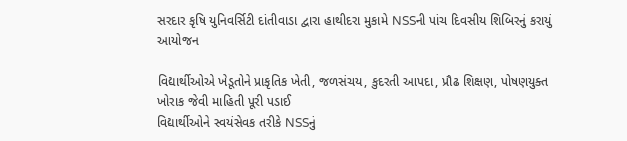સરદાર કૃષિ યુનિવર્સિટી દાંતીવાડા દ્વારા હાથીદરા મુકામે NSSની પાંચ દિવસીય શિબિરનું કરાયું આયોજન

વિદ્યાર્થીઓએ ખેડૂતોને પ્રાકૃતિક ખેતી, જળસંચય, કુદરતી આપદા, પ્રૌઢ શિક્ષણ, પોષણયુક્ત ખોરાક જેવી માહિતી પૂરી પડાઈ
વિદ્યાર્થીઓને સ્વયંસેવક તરીકે NSSનું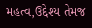મહત્વ,ઉદ્દેશ્ય તેમજ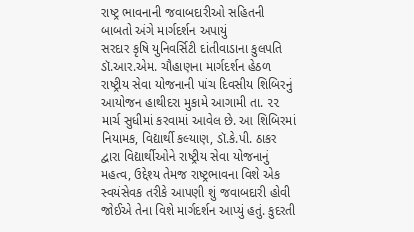રાષ્ટ્ર ભાવનાની જવાબદારીઓ સહિતની બાબતો અંગે માર્ગદર્શન અપાયું
સરદાર કૃષિ યુનિવર્સિટી દાંતીવાડાના કુલપતિ ડૉ.આર.એમ. ચૌહાણના માર્ગદર્શન હેઠળ રાષ્ટ્રીય સેવા યોજનાની પાંચ દિવસીય શિબિરનું આયોજન હાથીદરા મુકામે આગામી તા. ૨૨ માર્ચ સુધીમાં કરવામાં આવેલ છે. આ શિબિરમાં નિયામક, વિદ્યાર્થી કલ્યાણ, ડૉ.કે.પી. ઠાકર દ્વારા વિદ્યાર્થીઓને રાષ્ટ્રીય સેવા યોજનાનું મહત્વ, ઉદ્દેશ્ય તેમજ રાષ્ટ્રભાવના વિશે એક સ્વયંસેવક તરીકે આપણી શું જવાબદારી હોવી જોઈએ તેના વિશે માર્ગદર્શન આપ્યું હતું. કુદરતી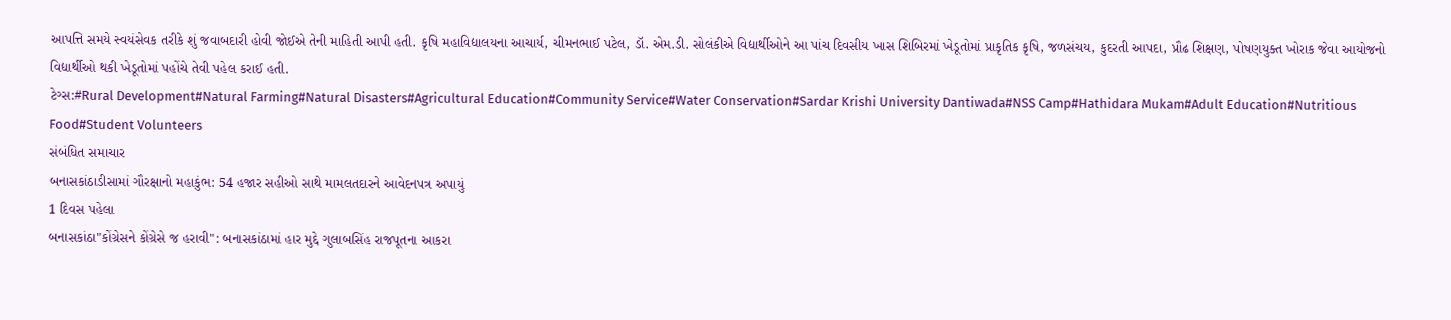આપત્તિ સમયે સ્વયંસેવક તરીકે શું જવાબદારી હોવી જોઈએ તેની માહિતી આપી હતી. કૃષિ મહાવિદ્યાલયના આચાર્ય, ચીમનભાઈ પટેલ, ડૉ. એમ.ડી. સોલંકીએ વિદ્યાર્થીઓને આ પાંચ દિવસીય ખાસ શિબિરમાં ખેડૂતોમાં પ્રાકૃતિક કૃષિ, જળસંચય, કુદરતી આપદા, પ્રૌઢ શિક્ષણ, પોષણયુક્ત ખોરાક જેવા આયોજનો વિદ્યાર્થીઓ થકી ખેડૂતોમાં પહોંચે તેવી પહેલ કરાઈ હતી.
ટેગ્સ:#Rural Development#Natural Farming#Natural Disasters#Agricultural Education#Community Service#Water Conservation#Sardar Krishi University Dantiwada#NSS Camp#Hathidara Mukam#Adult Education#Nutritious Food#Student Volunteers
સંબંધિત સમાચાર
બનાસકાંઠાડીસામાં ગૌરક્ષાનો મહાકુંભ: 54 હજાર સહીઓ સાથે મામલતદારને આવેદનપત્ર અપાયું
1 દિવસ પહેલા
બનાસકાંઠા"કોંગ્રેસને કોંગ્રેસે જ હરાવી": બનાસકાંઠામાં હાર મુદ્દે ગુલાબસિંહ રાજપૂતના આકરા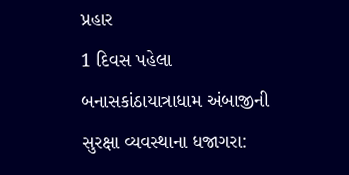પ્રહાર
1 દિવસ પહેલા
બનાસકાંઠાયાત્રાધામ અંબાજીની સુરક્ષા વ્યવસ્થાના ધજાગરા: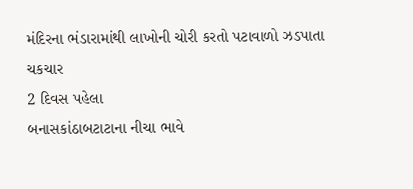મંદિરના ભંડારામાંથી લાખોની ચોરી કરતો પટાવાળો ઝડપાતા ચકચાર
2 દિવસ પહેલા
બનાસકાંઠાબટાટાના નીચા ભાવે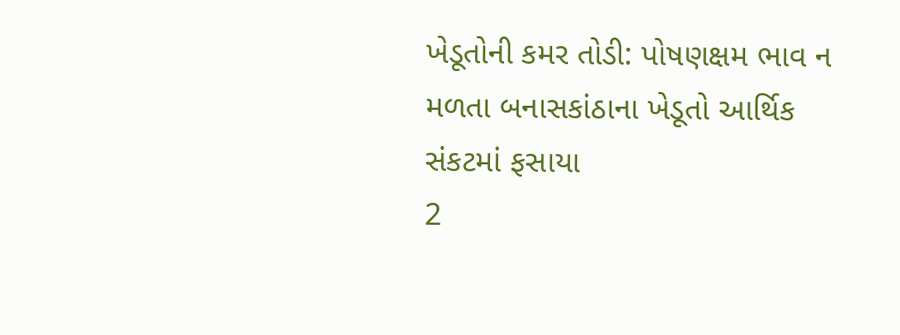ખેડૂતોની કમર તોડી: પોષણક્ષમ ભાવ ન મળતા બનાસકાંઠાના ખેડૂતો આર્થિક સંકટમાં ફસાયા
2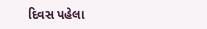દિવસ પહેલા